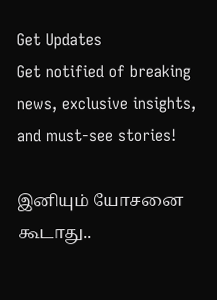Get Updates
Get notified of breaking news, exclusive insights, and must-see stories!

இனியும் யோசனை கூடாது..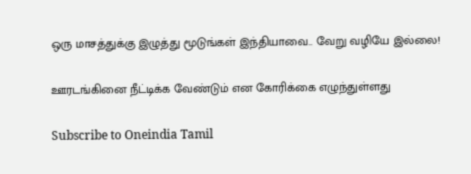ஒரு மாசத்துக்கு இழுத்து மூடுங்கள் இந்தியாவை.. வேறு வழியே இல்லை!

ஊரடங்கினை நீட்டிக்க வேண்டும் என கோரிக்கை எழுந்துள்ளது

Subscribe to Oneindia Tamil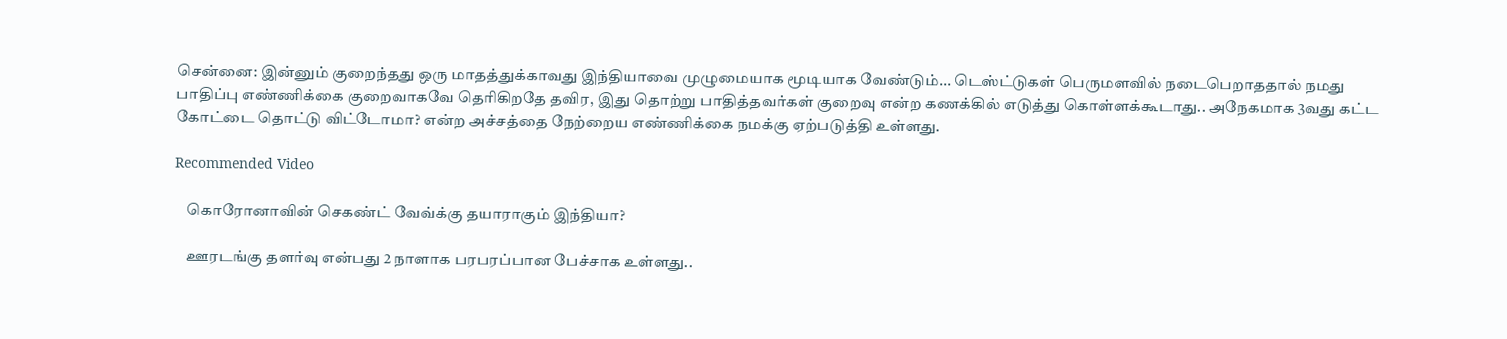சென்னை: இன்னும் குறைந்தது ஒரு மாதத்துக்காவது இந்தியாவை முழுமையாக மூடியாக வேண்டும்... டெஸ்ட்டுகள் பெருமளவில் நடைபெறாததால் நமது பாதிப்பு எண்ணிக்கை குறைவாகவே தெரிகிறதே தவிர, இது தொற்று பாதித்தவர்கள் குறைவு என்ற கணக்கில் எடுத்து கொள்ளக்கூடாது.. அநேகமாக 3வது கட்ட கோட்டை தொட்டு விட்டோமா? என்ற அச்சத்தை நேற்றைய எண்ணிக்கை நமக்கு ஏற்படுத்தி உள்ளது.

Recommended Video

    கொரோனாவின் செகண்ட் வேவ்க்கு தயாராகும் இந்தியா?

    ஊரடங்கு தளர்வு என்பது 2 நாளாக பரபரப்பான பேச்சாக உள்ளது..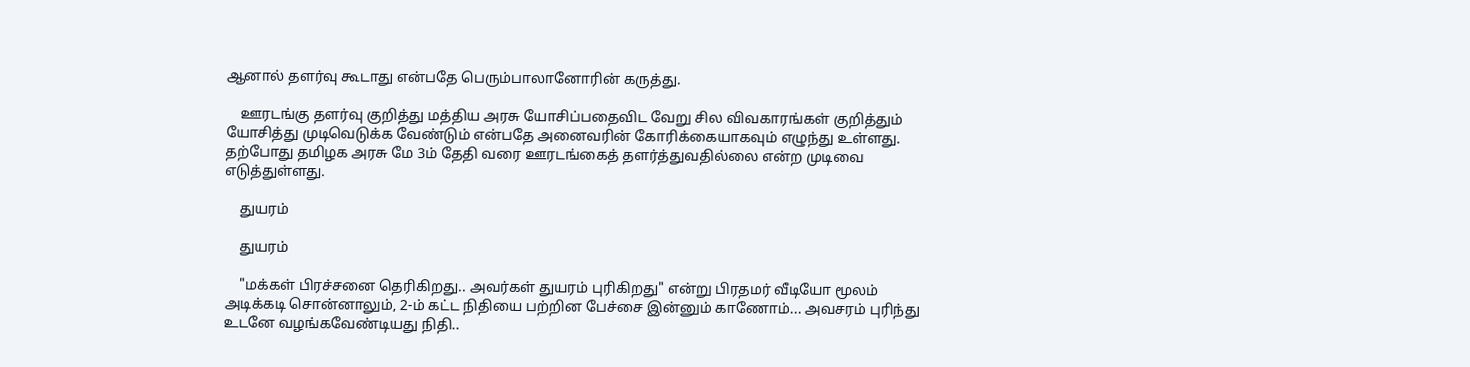ஆனால் தளர்வு கூடாது என்பதே பெரும்பாலானோரின் கருத்து.

    ஊரடங்கு தளர்வு குறித்து மத்திய அரசு யோசிப்பதைவிட வேறு சில விவகாரங்கள் குறித்தும் யோசித்து முடிவெடுக்க வேண்டும் என்பதே அனைவரின் கோரிக்கையாகவும் எழுந்து உள்ளது. தற்போது தமிழக அரசு மே 3ம் தேதி வரை ஊரடங்கைத் தளர்த்துவதில்லை என்ற முடிவை எடுத்துள்ளது.

    துயரம்

    துயரம்

    "மக்கள் பிரச்சனை தெரிகிறது.. அவர்கள் துயரம் புரிகிறது" என்று பிரதமர் வீடியோ மூலம் அடிக்கடி சொன்னாலும், 2-ம் கட்ட நிதியை பற்றின பேச்சை இன்னும் காணோம்... அவசரம் புரிந்து உடனே வழங்கவேண்டியது நிதி..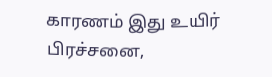காரணம் இது உயிர் பிரச்சனை,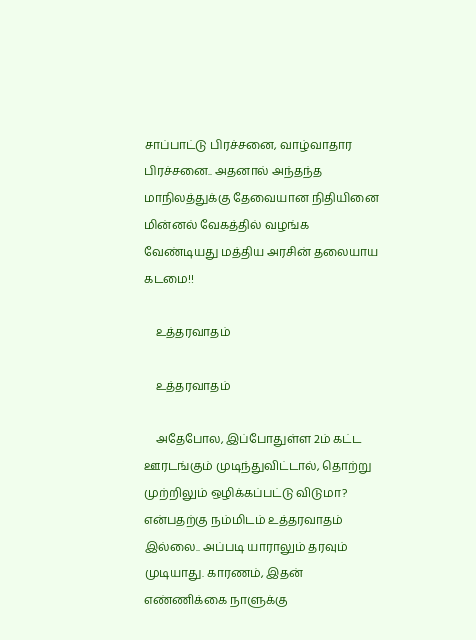சாப்பாட்டு பிரச்சனை, வாழ்வாதார பிரச்சனை.. அதனால் அந்தந்த மாநிலத்துக்கு தேவையான நிதியினை மின்னல் வேகத்தில் வழங்க வேண்டியது மத்திய அரசின் தலையாய கடமை!!

    உத்தரவாதம்

    உத்தரவாதம்

    அதேபோல, இப்போதுள்ள 2ம் கட்ட ஊரடங்கும் முடிந்துவிட்டால், தொற்று முற்றிலும் ஒழிக்கப்பட்டு விடுமா? என்பதற்கு நம்மிடம் உத்தரவாதம் இல்லை.. அப்படி யாராலும் தரவும் முடியாது. காரணம், இதன் எண்ணிக்கை நாளுக்கு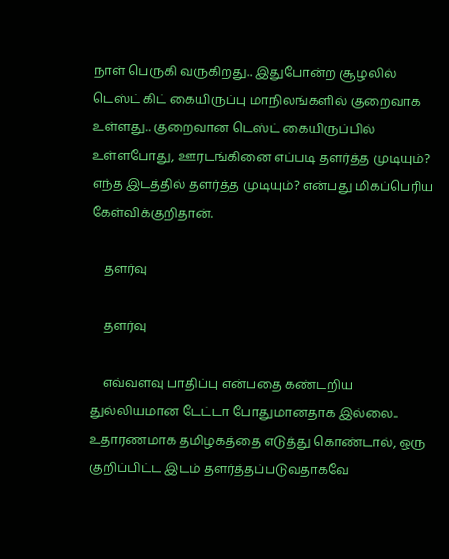நாள் பெருகி வருகிறது.. இதுபோன்ற சூழலில் டெஸ்ட் கிட் கையிருப்பு மாநிலங்களில் குறைவாக உள்ளது.. குறைவான டெஸ்ட் கையிருப்பில் உள்ளபோது, ஊரடங்கினை எப்படி தளர்த்த முடியும்? எந்த இடத்தில் தளர்த்த முடியும்? என்பது மிகப்பெரிய கேள்விக்குறிதான்.

    தளர்வு

    தளர்வு

    எவ்வளவு பாதிப்பு என்பதை கண்டறிய துல்லியமான டேட்டா போதுமானதாக இல்லை.. உதாரணமாக தமிழகத்தை எடுத்து கொண்டால், ஒரு குறிப்பிட்ட இடம் தளர்த்தப்படுவதாகவே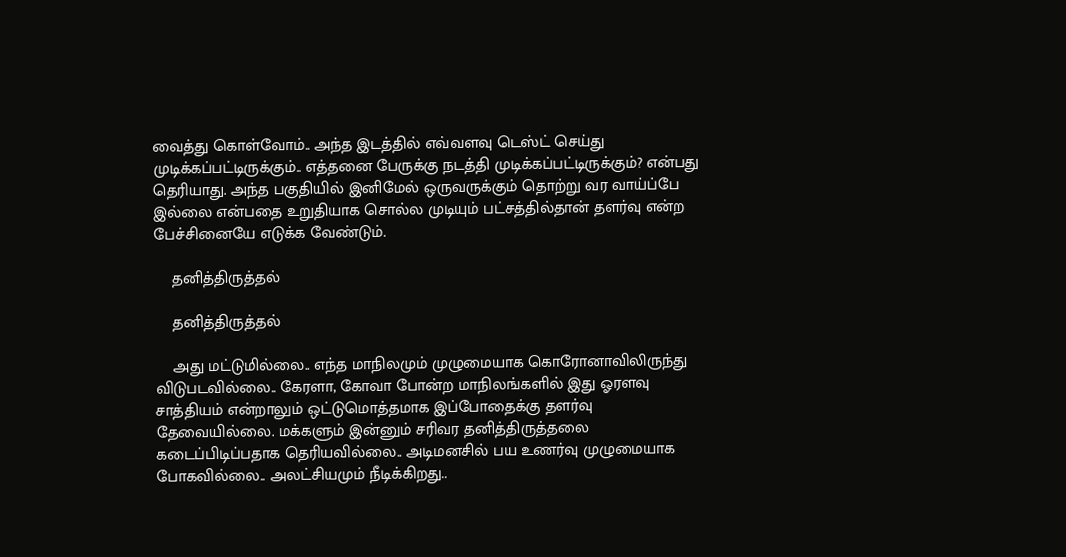வைத்து கொள்வோம்.. அந்த இடத்தில் எவ்வளவு டெஸ்ட் செய்து முடிக்கப்பட்டிருக்கும்.. எத்தனை பேருக்கு நடத்தி முடிக்கப்பட்டிருக்கும்? என்பது தெரியாது. அந்த பகுதியில் இனிமேல் ஒருவருக்கும் தொற்று வர வாய்ப்பே இல்லை என்பதை உறுதியாக சொல்ல முடியும் பட்சத்தில்தான் தளர்வு என்ற பேச்சினையே எடுக்க வேண்டும்.

    தனித்திருத்தல்

    தனித்திருத்தல்

    அது மட்டுமில்லை.. எந்த மாநிலமும் முழுமையாக கொரோனாவிலிருந்து விடுபடவில்லை.. கேரளா, கோவா போன்ற மாநிலங்களில் இது ஓரளவு சாத்தியம் என்றாலும் ஒட்டுமொத்தமாக இப்போதைக்கு தளர்வு தேவையில்லை. மக்களும் இன்னும் சரிவர தனித்திருத்தலை கடைப்பிடிப்பதாக தெரியவில்லை.. அடிமனசில் பய உணர்வு முழுமையாக போகவில்லை.. அலட்சியமும் நீடிக்கிறது..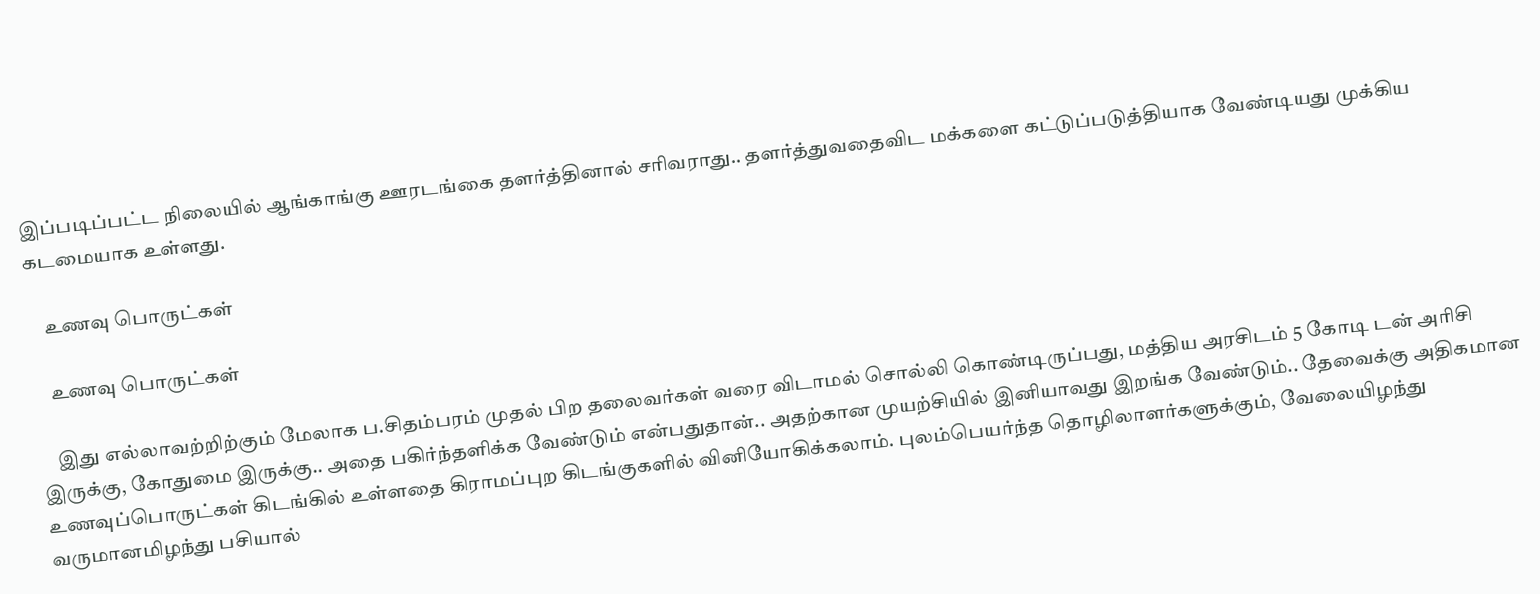இப்படிப்பட்ட நிலையில் ஆங்காங்கு ஊரடங்கை தளர்த்தினால் சரிவராது.. தளர்த்துவதைவிட மக்களை கட்டுப்படுத்தியாக வேண்டியது முக்கிய கடமையாக உள்ளது.

    உணவு பொருட்கள்

    உணவு பொருட்கள்

    இது எல்லாவற்றிற்கும் மேலாக ப.சிதம்பரம் முதல் பிற தலைவர்கள் வரை விடாமல் சொல்லி கொண்டிருப்பது, மத்திய அரசிடம் 5 கோடி டன் அரிசி இருக்கு, கோதுமை இருக்கு.. அதை பகிர்ந்தளிக்க வேண்டும் என்பதுதான்.. அதற்கான முயற்சியில் இனியாவது இறங்க வேண்டும்.. தேவைக்கு அதிகமான உணவுப்பொருட்கள் கிடங்கில் உள்ளதை கிராமப்புற கிடங்குகளில் வினியோகிக்கலாம். புலம்பெயர்ந்த தொழிலாளர்களுக்கும், வேலையிழந்து வருமானமிழந்து பசியால்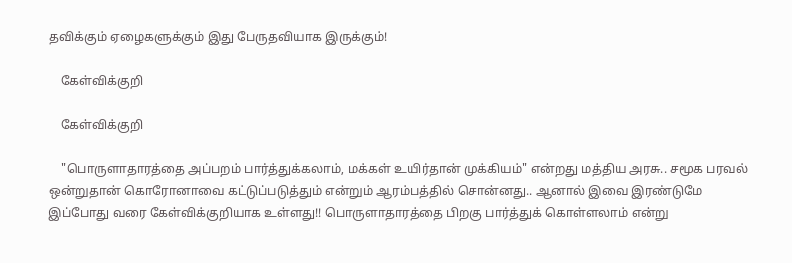தவிக்கும் ஏழைகளுக்கும் இது பேருதவியாக இருக்கும்!

    கேள்விக்குறி

    கேள்விக்குறி

    "பொருளாதாரத்தை அப்பறம் பார்த்துக்கலாம், மக்கள் உயிர்தான் முக்கியம்" என்றது மத்திய அரசு.. சமூக பரவல் ஒன்றுதான் கொரோனாவை கட்டுப்படுத்தும் என்றும் ஆரம்பத்தில் சொன்னது.. ஆனால் இவை இரண்டுமே இப்போது வரை கேள்விக்குறியாக உள்ளது!! பொருளாதாரத்தை பிறகு பார்த்துக் கொள்ளலாம் என்று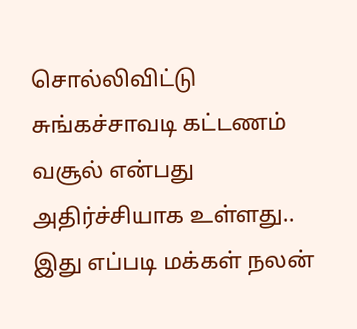சொல்லிவிட்டு சுங்கச்சாவடி கட்டணம் வசூல் என்பது அதிர்ச்சியாக உள்ளது.. இது எப்படி மக்கள் நலன்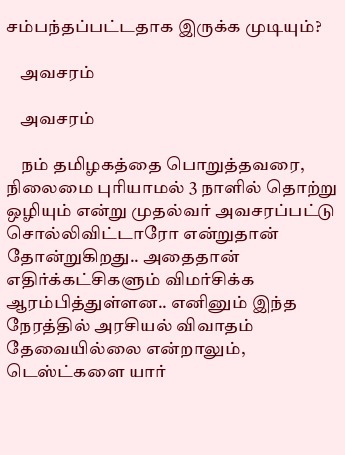சம்பந்தப்பட்டதாக இருக்க முடியும்?

    அவசரம்

    அவசரம்

    நம் தமிழகத்தை பொறுத்தவரை, நிலைமை புரியாமல் 3 நாளில் தொற்று ஒழியும் என்று முதல்வர் அவசரப்பட்டு சொல்லிவிட்டாரோ என்றுதான் தோன்றுகிறது.. அதைதான் எதிர்க்கட்சிகளும் விமர்சிக்க ஆரம்பித்துள்ளன.. எனினும் இந்த நேரத்தில் அரசியல் விவாதம் தேவையில்லை என்றாலும், டெஸ்ட்களை யார்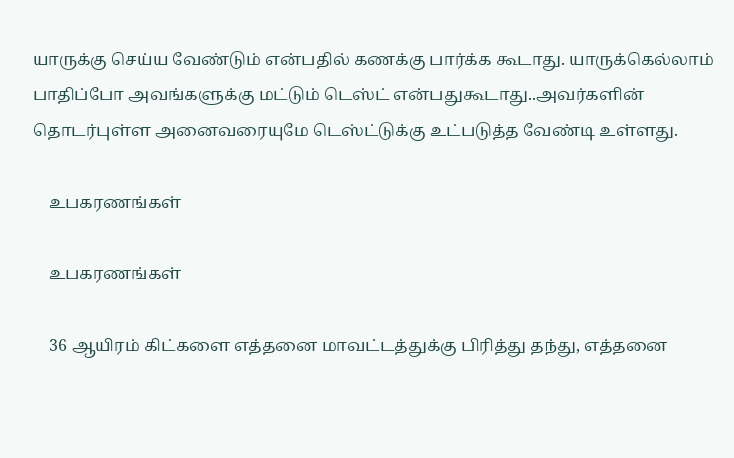யாருக்கு செய்ய வேண்டும் என்பதில் கணக்கு பார்க்க கூடாது. யாருக்கெல்லாம் பாதிப்போ அவங்களுக்கு மட்டும் டெஸ்ட் என்பதுகூடாது..அவர்களின் தொடர்புள்ள அனைவரையுமே டெஸ்ட்டுக்கு உட்படுத்த வேண்டி உள்ளது.

    உபகரணங்கள்

    உபகரணங்கள்

    36 ஆயிரம் கிட்களை எத்தனை மாவட்டத்துக்கு பிரித்து தந்து, எத்தனை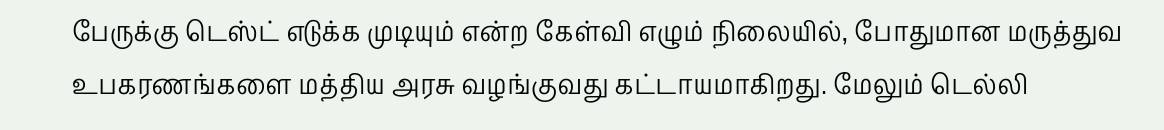பேருக்கு டெஸ்ட் எடுக்க முடியும் என்ற கேள்வி எழும் நிலையில், போதுமான மருத்துவ உபகரணங்களை மத்திய அரசு வழங்குவது கட்டாயமாகிறது. மேலும் டெல்லி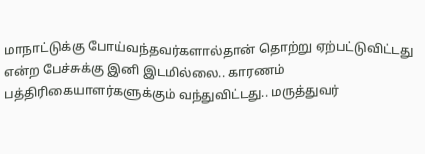மாநாட்டுக்கு போய்வந்தவர்களால்தான் தொற்று ஏற்பட்டுவிட்டது என்ற பேச்சுக்கு இனி இடமில்லை.. காரணம் பத்திரிகையாளர்களுக்கும் வந்துவிட்டது.. மருத்துவர்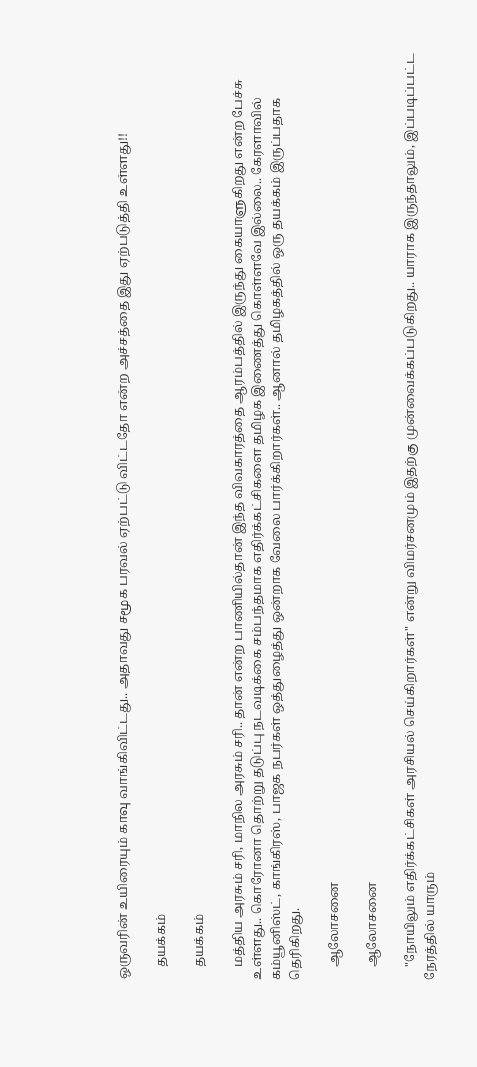ஒருவரின் உயிரையும் காவு வாங்கிவிட்டது.. அதாவது சமூக பரவல் ஏற்பட்டு விட்டதோ என்ற அச்சத்தை இது ஏற்படுத்தி உள்ளது!!

    தயக்கம்

    தயக்கம்

    மத்திய அரசும் சரி, மாநில அரசும் சரி.. தான் என்ற பாணியில்தான் இந்த விவகாரத்தை ஆரம்பத்தில் இருந்து கையாளுகிறது என்ற பேச்சு உள்ளது.. கொரோனா தொற்று தடுப்பு நடவடிக்கை சம்பந்தமாக எதிர்க்கட்சிகளை தமிழக இணைத்து கொள்ளவே இல்லை.. கேரளாவில் கம்யூனிஸ்ட், காங்கிரஸ், பாஜக நபர்கள் ஒத்துழைத்து ஒன்றாக வேலை பார்க்கிறார்கள்.. ஆனால் தமிழகத்தில் ஒரு தயக்கம் இருப்பதாக தெரிகிறது.

    ஆலோசனை

    ஆலோசனை

    "நோயிலும் எதிர்க்கட்சிகள் அரசியல் செய்கிறார்கள்" என்று விமர்சனமும் இதற்கு முன்வைக்கப்படுகிறது.. யாராக இருந்தாலும், இப்படிப்பட்ட நேரத்தில் யாரும்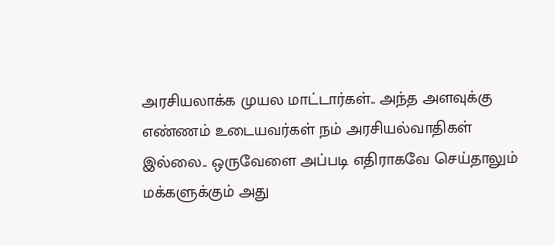அரசியலாக்க முயல மாட்டார்கள்.. அந்த அளவுக்கு எண்ணம் உடையவர்கள் நம் அரசியல்வாதிகள் இல்லை.. ஒருவேளை அப்படி எதிராகவே செய்தாலும் மக்களுக்கும் அது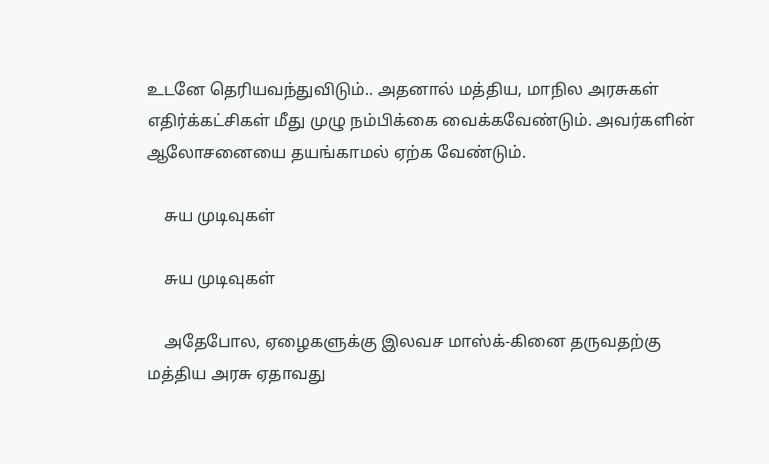உடனே தெரியவந்துவிடும்.. அதனால் மத்திய, மாநில அரசுகள் எதிர்க்கட்சிகள் மீது முழு நம்பிக்கை வைக்கவேண்டும். அவர்களின் ஆலோசனையை தயங்காமல் ஏற்க வேண்டும்.

    சுய முடிவுகள்

    சுய முடிவுகள்

    அதேபோல, ஏழைகளுக்கு இலவச மாஸ்க்-கினை தருவதற்கு மத்திய அரசு ஏதாவது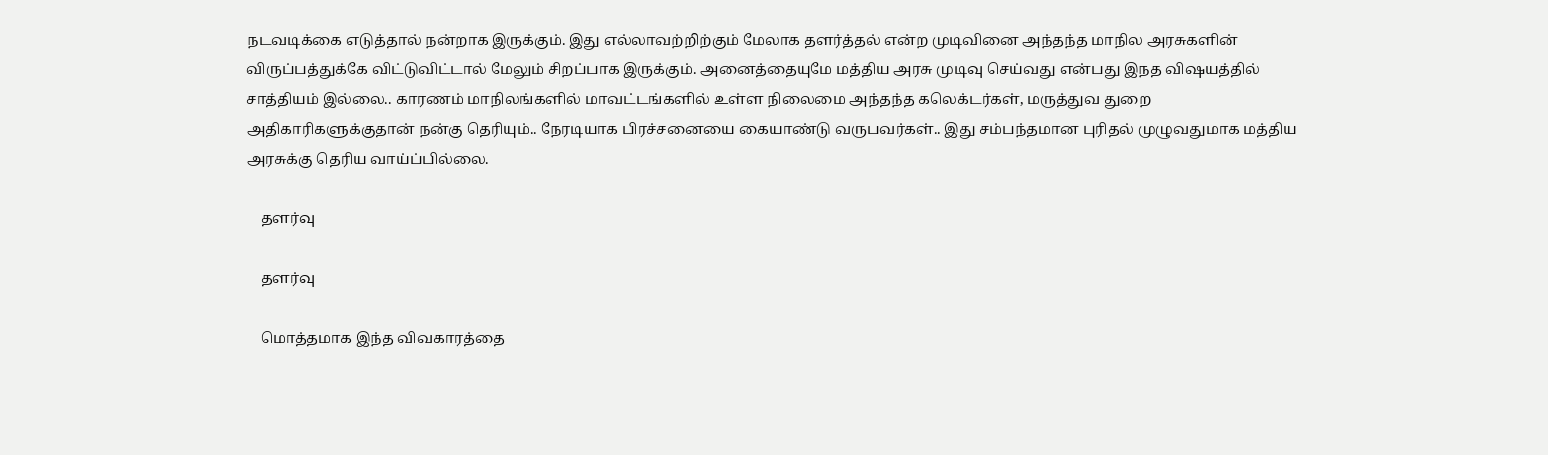நடவடிக்கை எடுத்தால் நன்றாக இருக்கும். இது எல்லாவற்றிற்கும் மேலாக தளர்த்தல் என்ற முடிவினை அந்தந்த மாநில அரசுகளின் விருப்பத்துக்கே விட்டுவிட்டால் மேலும் சிறப்பாக இருக்கும். அனைத்தையுமே மத்திய அரசு முடிவு செய்வது என்பது இநத விஷயத்தில் சாத்தியம் இல்லை.. காரணம் மாநிலங்களில் மாவட்டங்களில் உள்ள நிலைமை அந்தந்த கலெக்டர்கள், மருத்துவ துறை அதிகாரிகளுக்குதான் நன்கு தெரியும்.. நேரடியாக பிரச்சனையை கையாண்டு வருபவர்கள்.. இது சம்பந்தமான புரிதல் முழுவதுமாக மத்திய அரசுக்கு தெரிய வாய்ப்பில்லை.

    தளர்வு

    தளர்வு

    மொத்தமாக இந்த விவகாரத்தை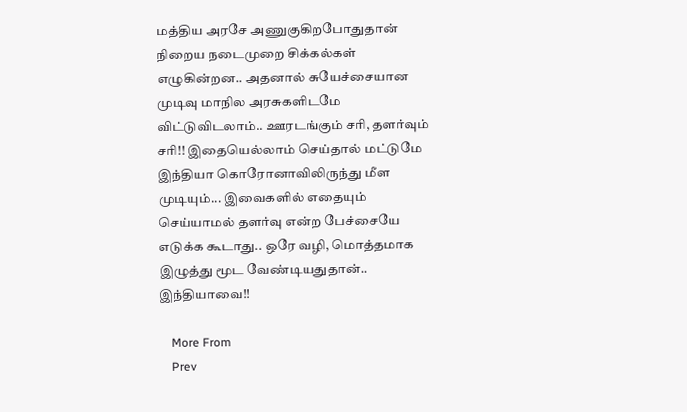மத்திய அரசே அணுகுகிறபோதுதான் நிறைய நடைமுறை சிக்கல்கள் எழுகின்றன.. அதனால் சுயேச்சையான முடிவு மாநில அரசுகளிடமே விட்டுவிடலாம்.. ஊரடங்கும் சரி, தளர்வும் சரி!! இதையெல்லாம் செய்தால் மட்டுமே இந்தியா கொரோனாவிலிருந்து மீள முடியும்... இவைகளில் எதையும் செய்யாமல் தளர்வு என்ற பேச்சையே எடுக்க கூடாது.. ஒரே வழி, மொத்தமாக இழுத்து மூட வேண்டியதுதான்.. இந்தியாவை!!

    More From
    Prev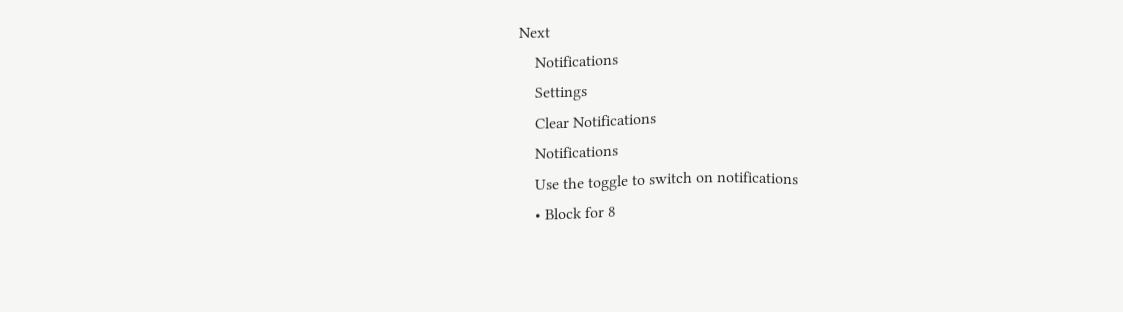Next
    Notifications
    Settings
    Clear Notifications
    Notifications
    Use the toggle to switch on notifications
    • Block for 8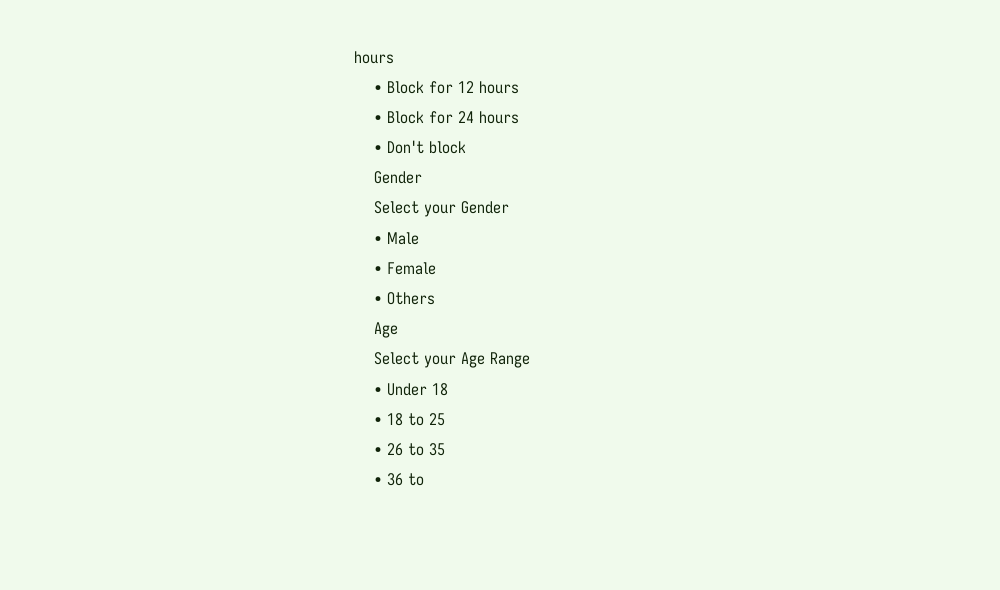hours
    • Block for 12 hours
    • Block for 24 hours
    • Don't block
    Gender
    Select your Gender
    • Male
    • Female
    • Others
    Age
    Select your Age Range
    • Under 18
    • 18 to 25
    • 26 to 35
    • 36 to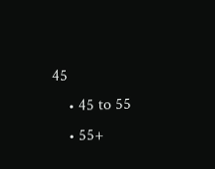45
    • 45 to 55
    • 55+